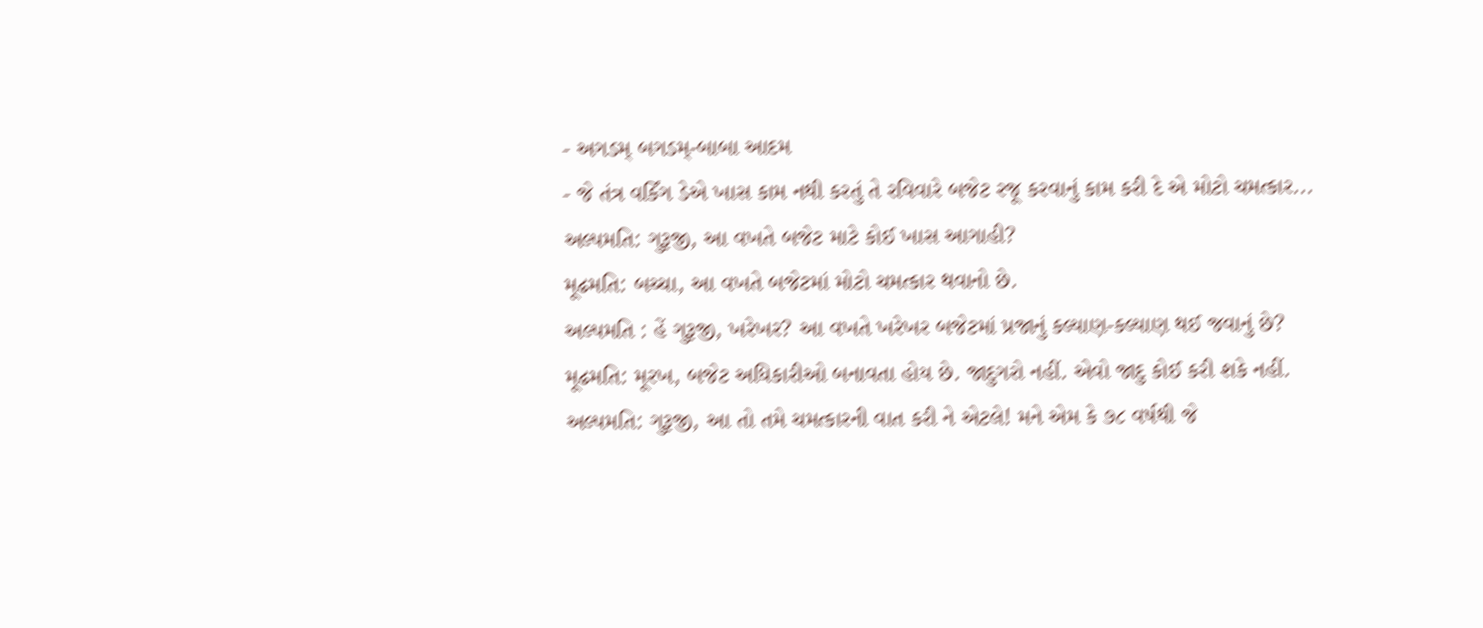- અગડમ્ બગડમ્-બાબા આદમ
- જે તંત્ર વર્કિંગ ડેએ ખાસ કામ નથી કરતું તે રવિવારે બજેટ રજૂ કરવાનું કામ કરી દે એ મોટો ચમત્કાર...
અલ્પમતિ: ગુરૂજી, આ વખતે બજેટ માટે કોઈ ખાસ આગાહી?
મૂઢમતિ: બચ્ચા, આ વખતે બજેટમાં મોટો ચમત્કાર થવાનો છે.
અલ્પમતિ : હેં ગુરૂજી, ખરેખર? આ વખતે ખરેખર બજેટમાં પ્રજાનું કલ્યાણ-કલ્યાણ થઈ જવાનું છે?
મૂઢમતિ: મૂરખ, બજેટ અધિકારીઓ બનાવતા હોય છે. જાદુગરો નહીં. એવો જાદુ કોઈ કરી શકે નહીં.
અલ્પમતિ: ગુરૂજી, આ તો તમે ચમત્કારની વાત કરી ને એટલે! મને એમ કે ૭૮ વર્ષથી જે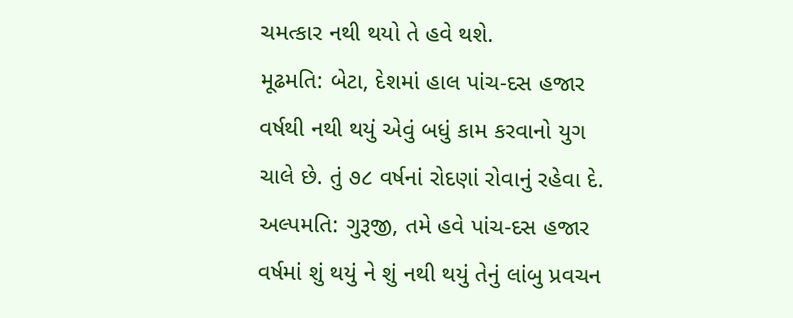ચમત્કાર નથી થયો તે હવે થશે.
મૂઢમતિ: બેટા, દેશમાં હાલ પાંચ-દસ હજાર વર્ષથી નથી થયું એવું બધું કામ કરવાનો યુગ ચાલે છે. તું ૭૮ વર્ષનાં રોદણાં રોવાનું રહેવા દે.
અલ્પમતિ: ગુરૂજી, તમે હવે પાંચ-દસ હજાર વર્ષમાં શું થયું ને શું નથી થયું તેનું લાંબુ પ્રવચન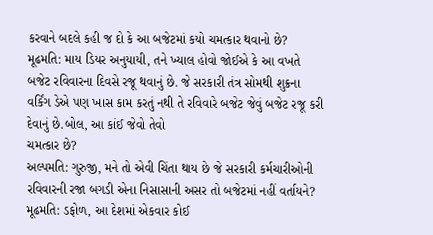કરવાને બદલે કહી જ દો કે આ બજેટમાં કયો ચમત્કાર થવાનો છે?
મૂઢમતિ: માય ડિયર અનુયાયી, તને ખ્યાલ હોવો જોઈએ કે આ વખતે બજેટ રવિવારના દિવસે રજૂ થવાનું છે. જે સરકારી તંત્ર સોમથી શુક્રના વર્કિંગ ડેએ પણ ખાસ કામ કરતું નથી તે રવિવારે બજેટ જેવું બજેટ રજૂ કરી દેવાનું છે.બોલ, આ કાંઈ જેવો તેવો
ચમત્કાર છે?
અલ્પમતિ: ગુરુજી, મને તો એવી ચિંતા થાય છે જે સરકારી કર્મચારીઓની રવિવારની રજા બગડી એના નિસાસાની અસર તો બજેટમાં નહીં વર્તાયને?
મૂઢમતિ: ડફોળ, આ દેશમાં એકવાર કોઈ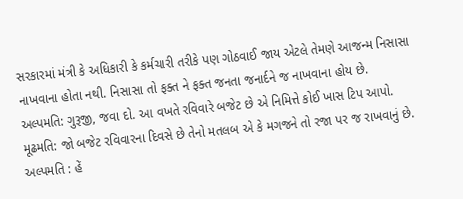સરકારમાં મંત્રી કે અધિકારી કે કર્મચારી તરીકે પણ ગોઠવાઈ જાય એટલે તેમણે આજન્મ નિસાસા નાખવાના હોતા નથી. નિસાસા તો ફક્ત ને ફક્ત જનતા જનાર્દને જ નાખવાના હોય છે.
અલ્પમતિ: ગુરૂજી, જવા દો. આ વખતે રવિવારે બજેટ છે એ નિમિત્તે કોઈ ખાસ ટિપ આપો.
મૂઢમતિ: જો બજેટ રવિવારના દિવસે છે તેનો મતલબ એ કે મગજને તો રજા પર જ રાખવાનું છે.
અલ્પમતિ : હેં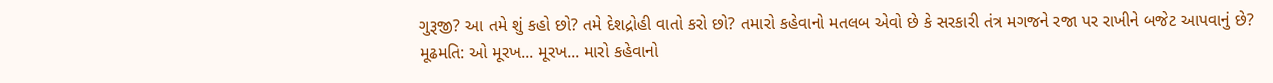ગુરૂજી? આ તમે શું કહો છો? તમે દેશદ્રોહી વાતો કરો છો? તમારો કહેવાનો મતલબ એવો છે કે સરકારી તંત્ર મગજને રજા પર રાખીને બજેટ આપવાનું છે?
મૂઢમતિ: ઓ મૂરખ... મૂરખ... મારો કહેવાનો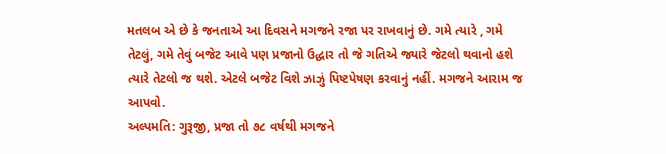મતલબ એ છે કે જનતાએ આ દિવસને મગજને રજા પર રાખવાનું છે. ગમે ત્યારે , ગમે તેટલું, ગમે તેવું બજેટ આવે પણ પ્રજાનો ઉદ્ધાર તો જે ગતિએ જ્યારે જેટલો થવાનો હશે ત્યારે તેટલો જ થશે. એટલે બજેટ વિશે ઝાઝું પિષ્ટપેષણ કરવાનું નહીં. મગજને આરામ જ આપવો.
અલ્પમતિ: ગુરૂજી, પ્રજા તો ૭૮ વર્ષથી મગજને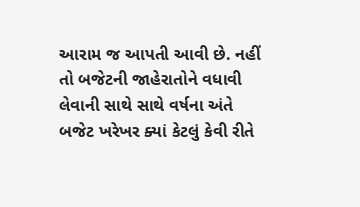આરામ જ આપતી આવી છે. નહીં તો બજેટની જાહેરાતોને વધાવી લેવાની સાથે સાથે વર્ષના અંતે બજેટ ખરેખર ક્યાં કેટલું કેવી રીતે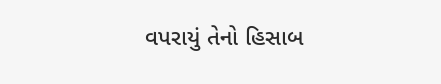વપરાયું તેનો હિસાબ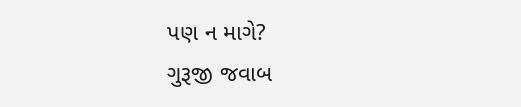પણ ન માગે?
ગુરૂજી જવાબ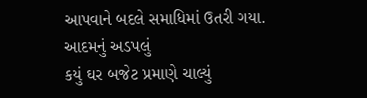આપવાને બદલે સમાધિમાં ઉતરી ગયા.
આદમનું અડપલું
કયું ઘર બજેટ પ્રમાણે ચાલ્યું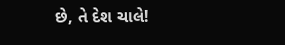છે, તે દેશ ચાલે!